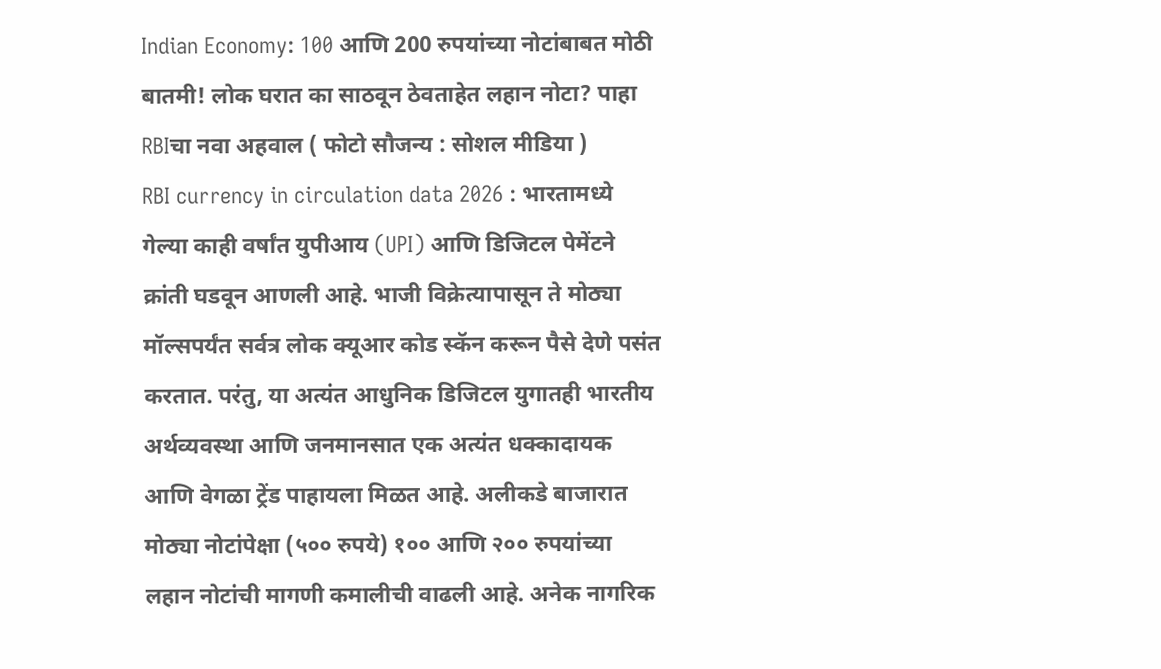Indian Economy: 100 आणि 200 रुपयांच्या नोटांबाबत मोठी बातमी! लोक घरात का साठवून ठेवताहेत लहान नोटा? पाहा RBIचा नवा अहवाल ( फोटो सौजन्य : सोशल मीडिया )
RBI currency in circulation data 2026 : भारतामध्ये गेल्या काही वर्षांत युपीआय (UPI) आणि डिजिटल पेमेंटने क्रांती घडवून आणली आहे. भाजी विक्रेत्यापासून ते मोठ्या मॉल्सपर्यंत सर्वत्र लोक क्यूआर कोड स्कॅन करून पैसे देणे पसंत करतात. परंतु, या अत्यंत आधुनिक डिजिटल युगातही भारतीय अर्थव्यवस्था आणि जनमानसात एक अत्यंत धक्कादायक आणि वेगळा ट्रेंड पाहायला मिळत आहे. अलीकडे बाजारात मोठ्या नोटांपेक्षा (५०० रुपये) १०० आणि २०० रुपयांच्या लहान नोटांची मागणी कमालीची वाढली आहे. अनेक नागरिक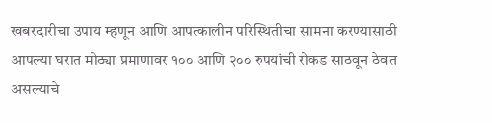खबरदारीचा उपाय म्हणून आणि आपत्कालीन परिस्थितीचा सामना करण्यासाठी आपल्या घरात मोठ्या प्रमाणावर १०० आणि २०० रुपयांची रोकड साठवून ठेवत असल्याचे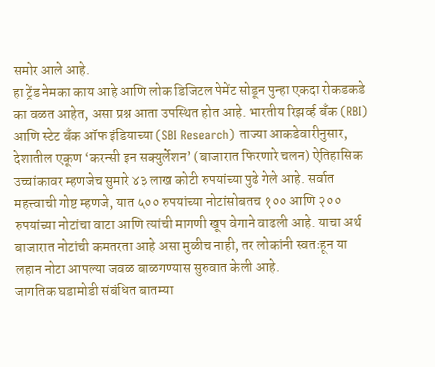समोर आले आहे.
हा ट्रेंड नेमका काय आहे आणि लोक डिजिटल पेमेंट सोडून पुन्हा एकदा रोकडकडे का वळत आहेत, असा प्रश्न आता उपस्थित होत आहे. भारतीय रिझर्व्ह बँक (RBI) आणि स्टेट बँक ऑफ इंडियाच्या (SBI Research) ताज्या आकडेवारीनुसार, देशातील एकूण ‘करन्सी इन सक्युर्लेशन’ (बाजारात फिरणारे चलन) ऐतिहासिक उच्चांकावर म्हणजेच सुमारे ४३ लाख कोटी रुपयांच्या पुढे गेले आहे. सर्वात महत्त्वाची गोष्ट म्हणजे, यात ५०० रुपयांच्या नोटांसोबतच १०० आणि २०० रुपयांच्या नोटांचा वाटा आणि त्यांची मागणी खूप वेगाने वाढली आहे. याचा अर्थ बाजारात नोटांची कमतरता आहे असा मुळीच नाही, तर लोकांनी स्वतःहून या लहान नोटा आपल्या जवळ बाळगण्यास सुरुवात केली आहे.
जागतिक घडामोडी संबंधित बातम्या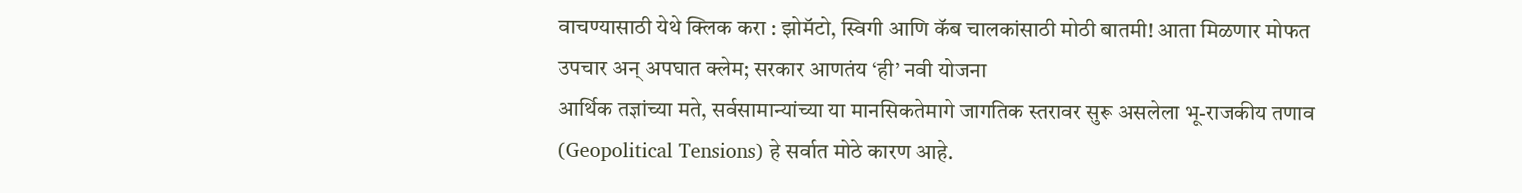वाचण्यासाठी येथे क्लिक करा : झोमॅटो, स्विगी आणि कॅब चालकांसाठी मोठी बातमी! आता मिळणार मोफत उपचार अन् अपघात क्लेम; सरकार आणतंय ‘ही’ नवी योजना
आर्थिक तज्ञांच्या मते, सर्वसामान्यांच्या या मानसिकतेमागे जागतिक स्तरावर सुरू असलेला भू-राजकीय तणाव (Geopolitical Tensions) हे सर्वात मोठे कारण आहे.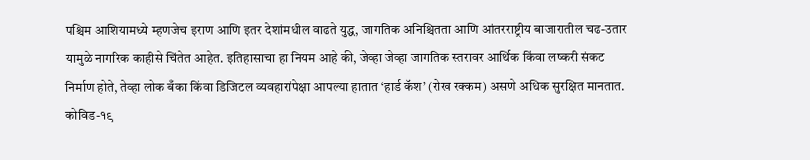पश्चिम आशियामध्ये म्हणजेच इराण आणि इतर देशांमधील वाढते युद्ध, जागतिक अनिश्चितता आणि आंतरराष्ट्रीय बाजारातील चढ-उतार यामुळे नागरिक काहीसे चिंतेत आहेत. इतिहासाचा हा नियम आहे की, जेव्हा जेव्हा जागतिक स्तरावर आर्थिक किंवा लष्करी संकट निर्माण होते, तेव्हा लोक बँका किंवा डिजिटल व्यवहारांपेक्षा आपल्या हातात ‘हार्ड कॅश’ (रोख रक्कम) असणे अधिक सुरक्षित मानतात.
कोविड-१९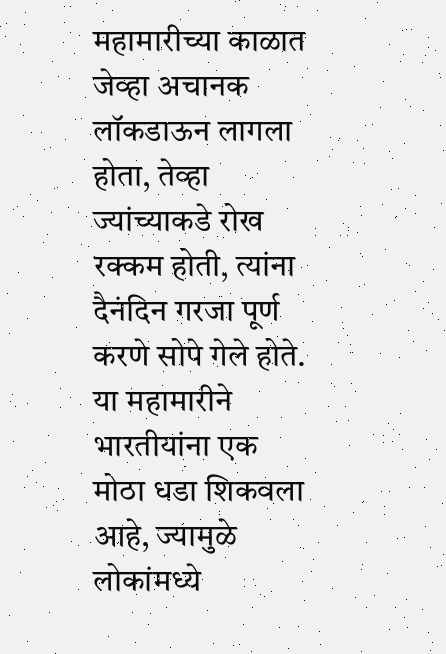महामारीच्या काळात जेव्हा अचानक लॉकडाऊन लागला होता, तेव्हा ज्यांच्याकडे रोख रक्कम होती, त्यांना दैनंदिन गरजा पूर्ण करणे सोपे गेले होते. या महामारीने भारतीयांना एक मोठा धडा शिकवला आहे, ज्यामुळे लोकांमध्ये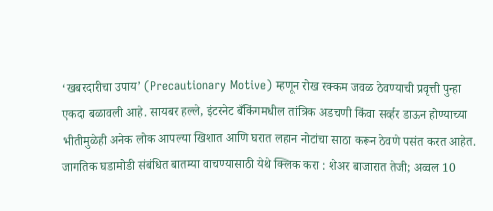‘खबरदारीचा उपाय’ (Precautionary Motive) म्हणून रोख रक्कम जवळ ठेवण्याची प्रवृत्ती पुन्हा एकदा बळावली आहे. सायबर हल्ले, इंटरनेट बँकिंगमधील तांत्रिक अडचणी किंवा सर्व्हर डाऊन होण्याच्या भीतीमुळेही अनेक लोक आपल्या खिशात आणि घरात लहान नोटांचा साठा करून ठेवणे पसंत करत आहेत.
जागतिक घडामोडी संबंधित बातम्या वाचण्यासाठी येथे क्लिक करा : शेअर बाजारात तेजी; अव्वल 10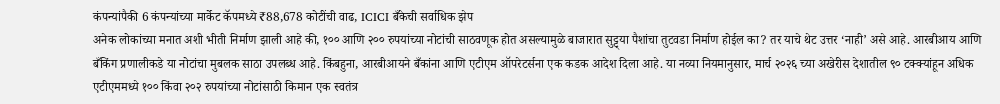कंपन्यांपैकी 6 कंपन्यांच्या मार्केट कॅपमध्ये ₹88,678 कोटींची वाढ, ICICI बँकेची सर्वाधिक झेप
अनेक लोकांच्या मनात अशी भीती निर्माण झाली आहे की, १०० आणि २०० रुपयांच्या नोटांची साठवणूक होत असल्यामुळे बाजारात सुट्ट्या पैशांचा तुटवडा निर्माण होईल का? तर याचे थेट उत्तर ‘नाही’ असे आहे. आरबीआय आणि बँकिंग प्रणालीकडे या नोटांचा मुबलक साठा उपलब्ध आहे. किंबहुना, आरबीआयने बँकांना आणि एटीएम ऑपरेटर्सना एक कडक आदेश दिला आहे. या नव्या नियमानुसार, मार्च २०२६ च्या अखेरीस देशातील ९० टक्क्यांहून अधिक एटीएममध्ये १०० किंवा २०२ रुपयांच्या नोटांसाठी किमान एक स्वतंत्र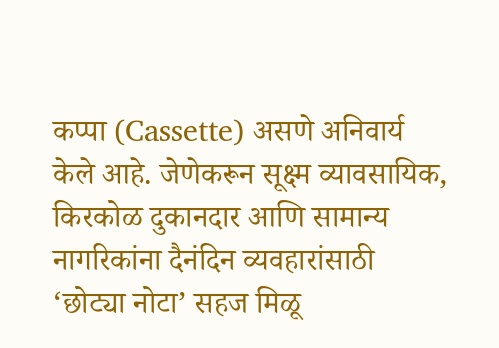कप्पा (Cassette) असणे अनिवार्य केले आहे. जेणेकरून सूक्ष्म व्यावसायिक, किरकोळ दुकानदार आणि सामान्य नागरिकांना दैनंदिन व्यवहारांसाठी ‘छोट्या नोटा’ सहज मिळू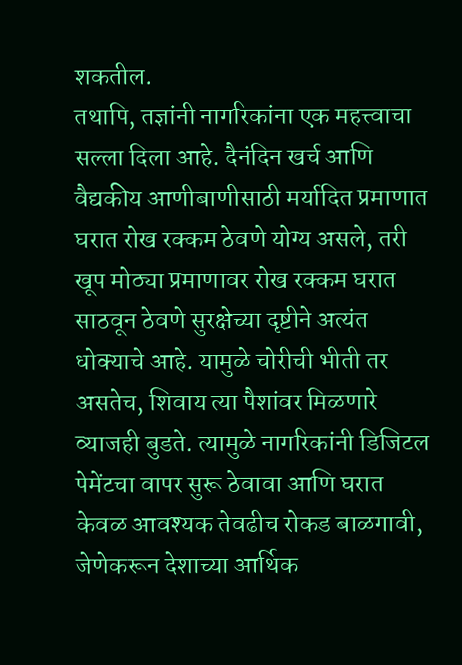शकतील.
तथापि, तज्ञांनी नागरिकांना एक महत्त्वाचा सल्ला दिला आहे. दैनंदिन खर्च आणि वैद्यकीय आणीबाणीसाठी मर्यादित प्रमाणात घरात रोख रक्कम ठेवणे योग्य असले, तरी खूप मोठ्या प्रमाणावर रोख रक्कम घरात साठवून ठेवणे सुरक्षेच्या दृष्टीने अत्यंत धोक्याचे आहे. यामुळे चोरीची भीती तर असतेच, शिवाय त्या पैशांवर मिळणारे व्याजही बुडते. त्यामुळे नागरिकांनी डिजिटल पेमेंटचा वापर सुरू ठेवावा आणि घरात केवळ आवश्यक तेवढीच रोकड बाळगावी, जेणेकरून देशाच्या आर्थिक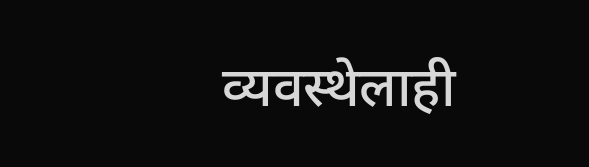व्यवस्थेलाही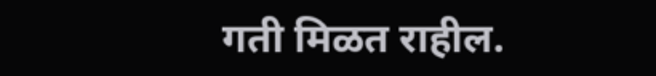गती मिळत राहील.